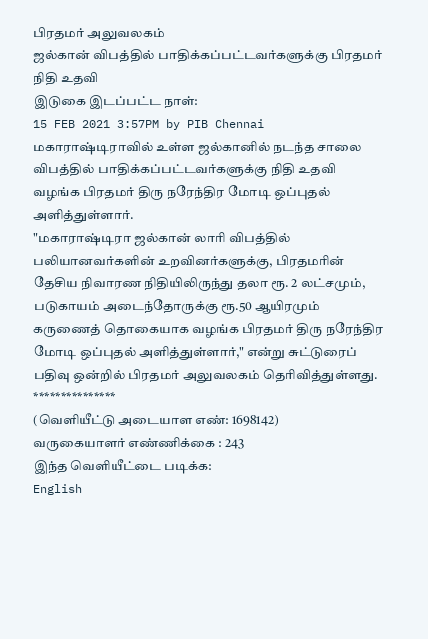பிரதமர் அலுவலகம்
ஜல்கான் விபத்தில் பாதிக்கப்பட்டவர்களுக்கு பிரதமர் நிதி உதவி
இடுகை இடப்பட்ட நாள்:
15 FEB 2021 3:57PM by PIB Chennai
மகாராஷ்டிராவில் உள்ள ஜல்கானில் நடந்த சாலை விபத்தில் பாதிக்கப்பட்டவர்களுக்கு நிதி உதவி வழங்க பிரதமர் திரு நரேந்திர மோடி ஒப்புதல் அளித்துள்ளார்.
"மகாராஷ்டிரா ஜல்கான் லாரி விபத்தில் பலியானவர்களின் உறவினர்களுக்கு, பிரதமரின் தேசிய நிவாரண நிதியிலிருந்து தலா ரூ. 2 லட்சமும், படுகாயம் அடைந்தோருக்கு ரூ.50 ஆயிரமும் கருணைத் தொகையாக வழங்க பிரதமர் திரு நரேந்திர மோடி ஒப்புதல் அளித்துள்ளார்," என்று சுட்டுரைப் பதிவு ஒன்றில் பிரதமர் அலுவலகம் தெரிவித்துள்ளது.
***************
(வெளியீட்டு அடையாள எண்: 1698142)
வருகையாளர் எண்ணிக்கை : 243
இந்த வெளியீட்டை படிக்க:
English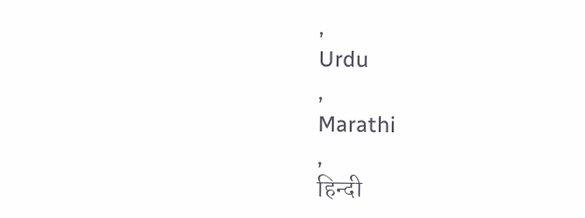,
Urdu
,
Marathi
,
हिन्दी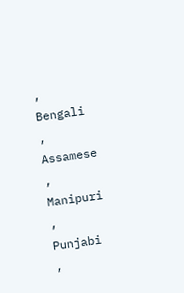,
Bengali
,
Assamese
,
Manipuri
,
Punjabi
,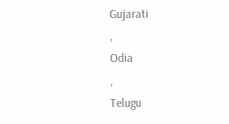Gujarati
,
Odia
,
Telugu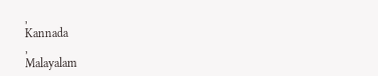,
Kannada
,
Malayalam